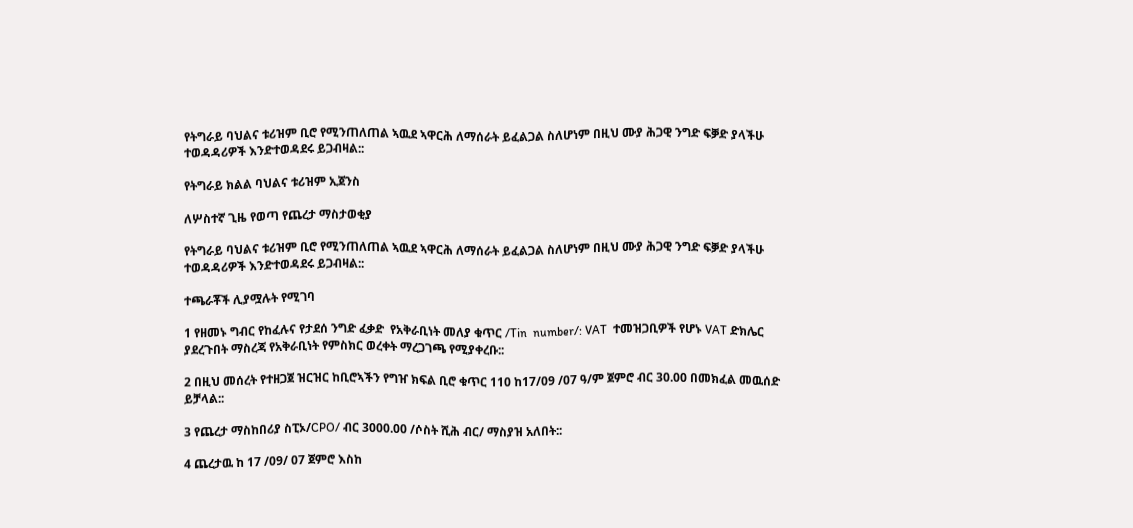የትግራይ ባህልና ቱሪዝም ቢሮ የሚንጠለጠል ኣዉደ ኣዋርሕ ለማሰራት ይፈልጋል ስለሆነም በዚህ ሙያ ሕጋዊ ንግድ ፍቓድ ያላችሁ ተወዳዳሪዎች እንድተወዳደሩ ይጋብዛል::

የትግራይ ክልል ባህልና ቱሪዝም ኢጀንስ

ለሦስተኛ ጊዜ የወጣ የጨረታ ማስታወቂያ

የትግራይ ባህልና ቱሪዝም ቢሮ የሚንጠለጠል ኣዉደ ኣዋርሕ ለማሰራት ይፈልጋል ስለሆነም በዚህ ሙያ ሕጋዊ ንግድ ፍቓድ ያላችሁ ተወዳዳሪዎች እንድተወዳደሩ ይጋብዛል::

ተጫራቾች ሊያሟሉት የሚገባ

1 የዘመኑ ግብር የከፈሉና የታደሰ ንግድ ፈቃድ  የአቅራቢነት መለያ ቁጥር /Tin  number/: VAT  ተመዝጋቢዎች የሆኑ VAT ድክሌር ያደረጉበት ማስረጃ የአቅራቢነት የምስክር ወረቀት ማረጋገጫ የሚያቀረቡ::

2 በዚህ መሰረት የተዘጋጀ ዝርዝር ከቢሮኣችን የግዠ ክፍል ቢሮ ቁጥር 110 ከ17/09 /07 ዓ/ም ጀምሮ ብር 30.00 በመክፈል መዉሰድ ይቻላል::

3 የጨረታ ማስከበሪያ ስፒኦ/CPO/ ብር 3000.00 /ሶስት ሺሕ ብር/ ማስያዝ አለበት::

4 ጨረታዉ ከ 17 /09/ 07 ጀምሮ እስከ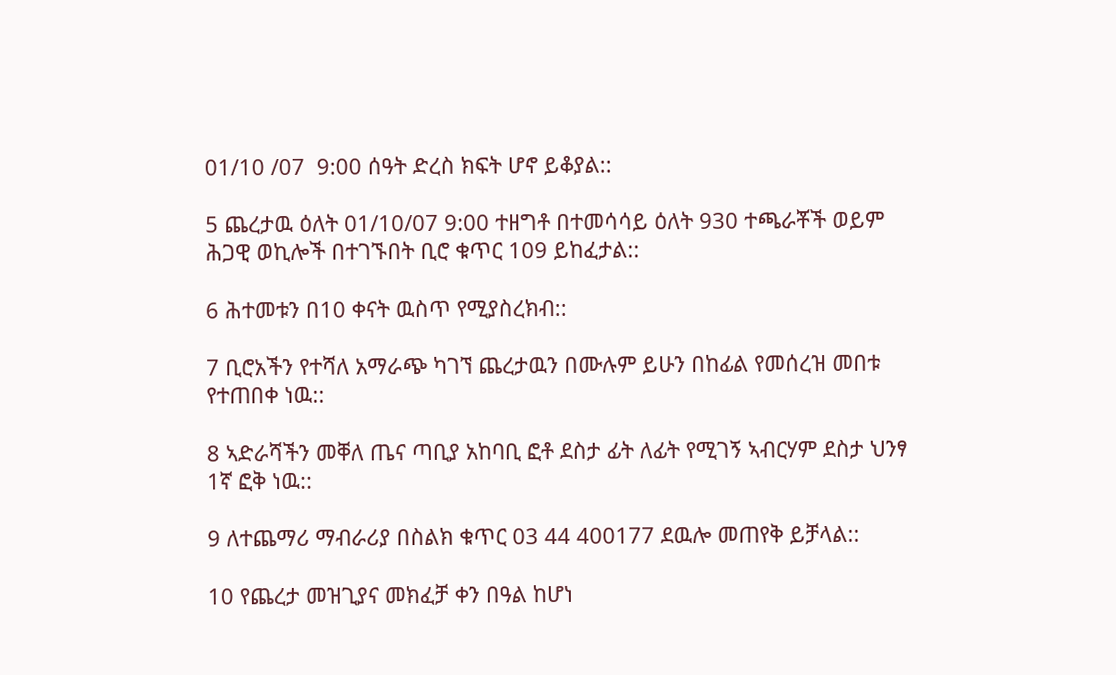01/10 /07  9:00 ሰዓት ድረስ ክፍት ሆኖ ይቆያል::

5 ጨረታዉ ዕለት 01/10/07 9:00 ተዘግቶ በተመሳሳይ ዕለት 930 ተጫራቾች ወይም ሕጋዊ ወኪሎች በተገኙበት ቢሮ ቁጥር 109 ይከፈታል::

6 ሕተመቱን በ10 ቀናት ዉስጥ የሚያስረክብ::

7 ቢሮአችን የተሻለ አማራጭ ካገኘ ጨረታዉን በሙሉም ይሁን በከፊል የመሰረዝ መበቱ የተጠበቀ ነዉ::

8 ኣድራሻችን መቐለ ጤና ጣቢያ አከባቢ ፎቶ ደስታ ፊት ለፊት የሚገኝ ኣብርሃም ደስታ ህንፃ 1ኛ ፎቅ ነዉ::

9 ለተጨማሪ ማብራሪያ በስልክ ቁጥር 03 44 400177 ደዉሎ መጠየቅ ይቻላል::

10 የጨረታ መዝጊያና መክፈቻ ቀን በዓል ከሆነ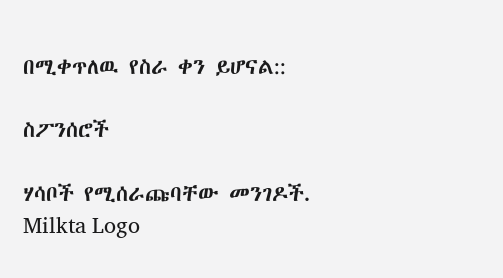በሚቀጥለዉ የስራ ቀን ይሆናል::

ስፖንሰሮች

ሃሳቦች የሚሰራጩባቸው መንገዶች.
Milkta Logo